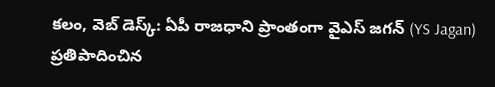కలం, వెబ్ డెస్క్: ఏపీ రాజధాని ప్రాంతంగా వైఎస్ జగన్ (YS Jagan) ప్రతిపాదించిన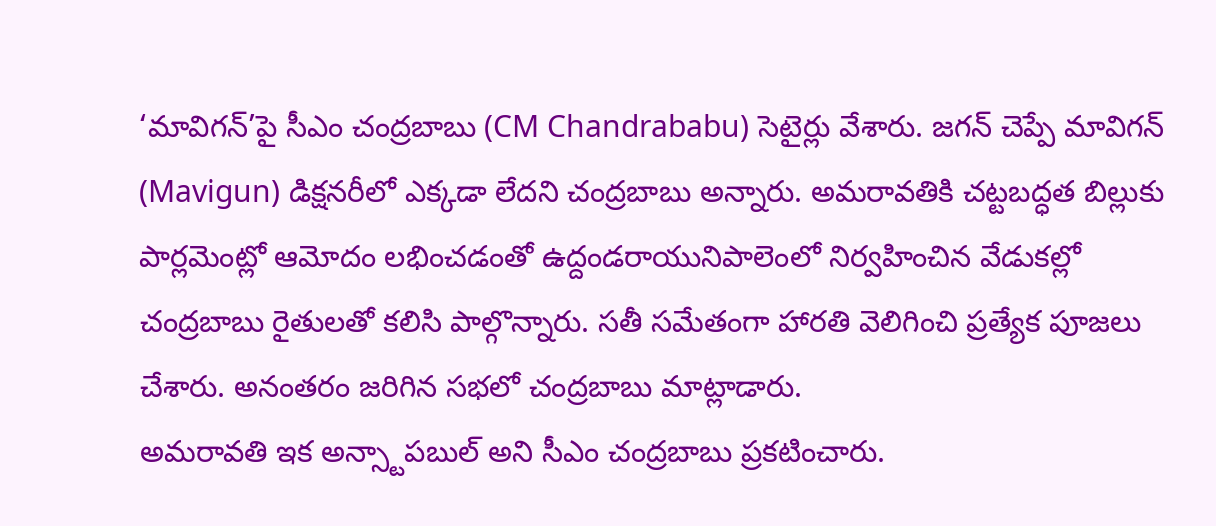‘మావిగన్’పై సీఎం చంద్రబాబు (CM Chandrababu) సెటైర్లు వేశారు. జగన్ చెప్పే మావిగన్ (Mavigun) డిక్షనరీలో ఎక్కడా లేదని చంద్రబాబు అన్నారు. అమరావతికి చట్టబద్ధత బిల్లుకు పార్లమెంట్లో ఆమోదం లభించడంతో ఉద్దండరాయునిపాలెంలో నిర్వహించిన వేడుకల్లో చంద్రబాబు రైతులతో కలిసి పాల్గొన్నారు. సతీ సమేతంగా హారతి వెలిగించి ప్రత్యేక పూజలు చేశారు. అనంతరం జరిగిన సభలో చంద్రబాబు మాట్లాడారు.
అమరావతి ఇక అన్స్టాపబుల్ అని సీఎం చంద్రబాబు ప్రకటించారు.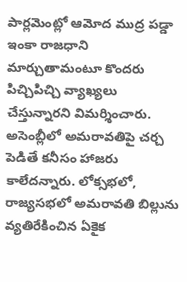పార్లమెంట్లో ఆమోద ముద్ర పడ్డా ఇంకా రాజధాని మార్చుతామంటూ కొందరు పిచ్చిపిచ్చి వ్యాఖ్యలు చేస్తున్నారని విమర్శించారు. అసెంబ్లీలో అమరావతిపై చర్చ పెడితే కనీసం హాజరు కాలేదన్నారు. లోక్సభలో, రాజ్యసభలో అమరావతి బిల్లును వ్యతిరేకించిన ఏకైక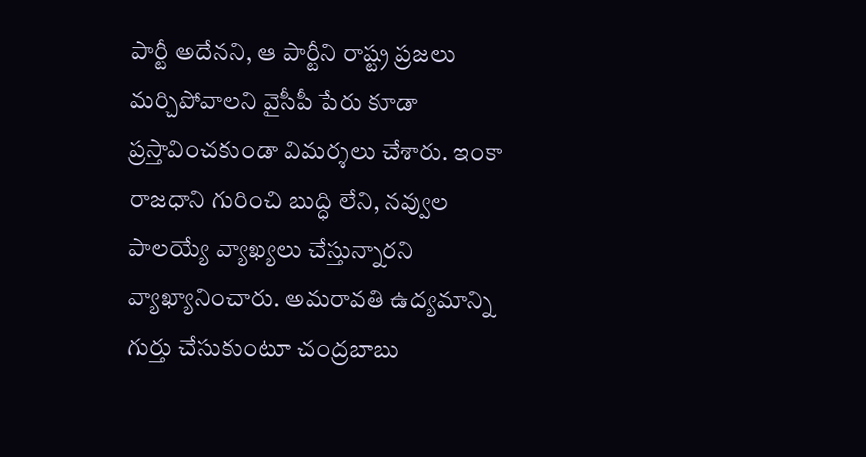పార్టీ అదేనని, ఆ పార్టీని రాష్ట్ర ప్రజలు మర్చిపోవాలని వైసీపీ పేరు కూడా ప్రస్తావించకుండా విమర్శలు చేశారు. ఇంకా రాజధాని గురించి బుద్ధి లేని, నవ్వుల పాలయ్యే వ్యాఖ్యలు చేస్తున్నారని వ్యాఖ్యానించారు. అమరావతి ఉద్యమాన్ని గుర్తు చేసుకుంటూ చంద్రబాబు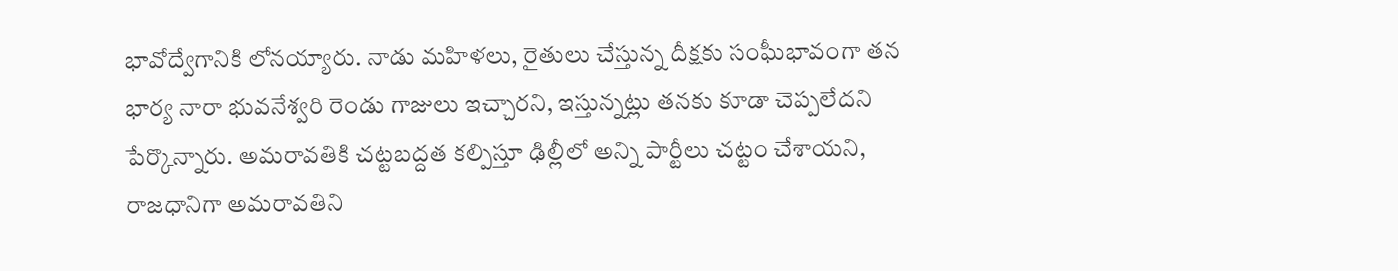భావోద్వేగానికి లోనయ్యారు. నాడు మహిళలు, రైతులు చేస్తున్న దీక్షకు సంఘీభావంగా తన భార్య నారా భువనేశ్వరి రెండు గాజులు ఇచ్చారని, ఇస్తున్నట్లు తనకు కూడా చెప్పలేదని పేర్కొన్నారు. అమరావతికి చట్టబద్దత కల్పిస్తూ ఢిల్లీలో అన్ని పార్టీలు చట్టం చేశాయని, రాజధానిగా అమరావతిని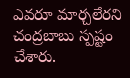ఎవరూ మార్చలేరని చంద్రబాబు స్పష్టం చేశారు.